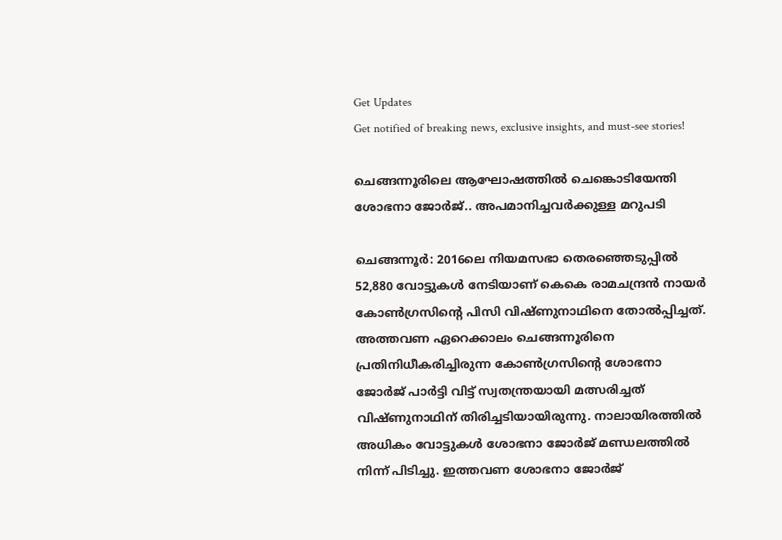Get Updates
Get notified of breaking news, exclusive insights, and must-see stories!

ചെങ്ങന്നൂരിലെ ആഘോഷത്തിൽ ചെങ്കൊടിയേന്തി ശോഭനാ ജോർജ്.. അപമാനിച്ചവർക്കുള്ള മറുപടി

ചെങ്ങന്നൂര്‍: 2016ലെ നിയമസഭാ തെരഞ്ഞെടുപ്പില്‍ 52,880 വോട്ടുകള്‍ നേടിയാണ് കെകെ രാമചന്ദ്രന്‍ നായര്‍ കോണ്‍ഗ്രസിന്റെ പിസി വിഷ്ണുനാഥിനെ തോല്‍പ്പിച്ചത്. അത്തവണ ഏറെക്കാലം ചെങ്ങന്നൂരിനെ പ്രതിനിധീകരിച്ചിരുന്ന കോണ്‍ഗ്രസിന്റെ ശോഭനാ ജോര്‍ജ് പാര്‍ട്ടി വിട്ട് സ്വതന്ത്രയായി മത്സരിച്ചത് വിഷ്ണുനാഥിന് തിരിച്ചടിയായിരുന്നു. നാലായിരത്തില്‍ അധികം വോട്ടുകള്‍ ശോഭനാ ജോര്‍ജ് മണ്ഡലത്തില്‍ നിന്ന് പിടിച്ചു. ഇത്തവണ ശോഭനാ ജോര്‍ജ്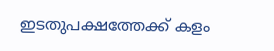ഇടതുപക്ഷത്തേക്ക് കളം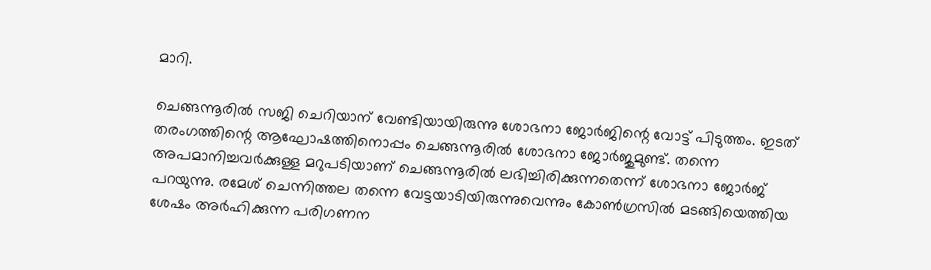മാറി.

ചെങ്ങന്നൂരില്‍ സജി ചെറിയാന് വേണ്ടിയായിരുന്നു ശോഭനാ ജോര്‍ജിന്റെ വോട്ട് പിടുത്തം. ഇടത് തരംഗത്തിന്റെ ആഘോഷത്തിനൊപ്പം ചെങ്ങന്നൂരില്‍ ശോഭനാ ജോര്‍ജുമുണ്ട്. തന്നെ അപമാനിച്ചവര്‍ക്കുള്ള മറുപടിയാണ് ചെങ്ങന്നൂരില്‍ ലഭിച്ചിരിക്കുന്നതെന്ന് ശോഭനാ ജോര്‍ജ് പറയുന്നു. രമേശ് ചെന്നിത്തല തന്നെ വേട്ടയാടിയിരുന്നുവെന്നും കോൺഗ്രസിൽ മടങ്ങിയെത്തിയ ശേഷം അർഹിക്കുന്ന പരിഗണന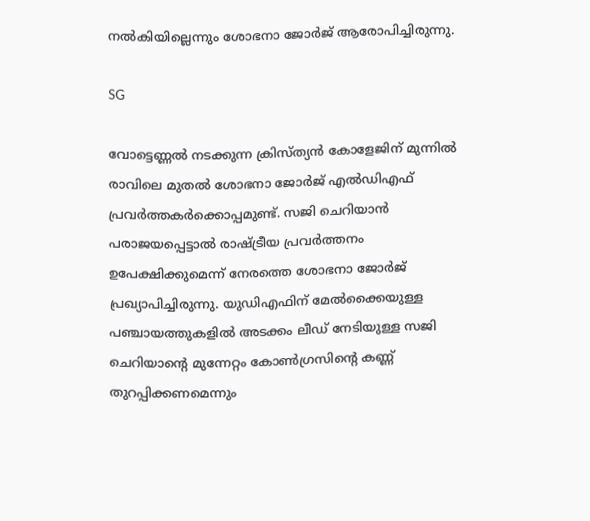നൽകിയില്ലെന്നും ശോഭനാ ജോർജ് ആരോപിച്ചിരുന്നു.

SG

വോട്ടെണ്ണല്‍ നടക്കുന്ന ക്രിസ്ത്യന്‍ കോളേജിന് മുന്നില്‍ രാവിലെ മുതല്‍ ശോഭനാ ജോര്‍ജ് എല്‍ഡിഎഫ് പ്രവര്‍ത്തകര്‍ക്കൊപ്പമുണ്ട്. സജി ചെറിയാന്‍ പരാജയപ്പെട്ടാല്‍ രാഷ്ട്രീയ പ്രവര്‍ത്തനം ഉപേക്ഷിക്കുമെന്ന് നേരത്തെ ശോഭനാ ജോര്‍ജ് പ്രഖ്യാപിച്ചിരുന്നു. യുഡിഎഫിന് മേല്‍ക്കൈയുള്ള പഞ്ചായത്തുകളില്‍ അടക്കം ലീഡ് നേടിയുള്ള സജി ചെറിയാന്റെ മുന്നേറ്റം കോണ്‍ഗ്രസിന്റെ കണ്ണ് തുറപ്പിക്കണമെന്നും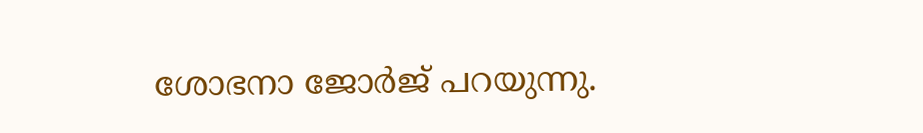ശോഭനാ ജോര്‍ജ് പറയുന്നു.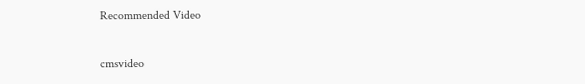Recommended Video

cmsvideo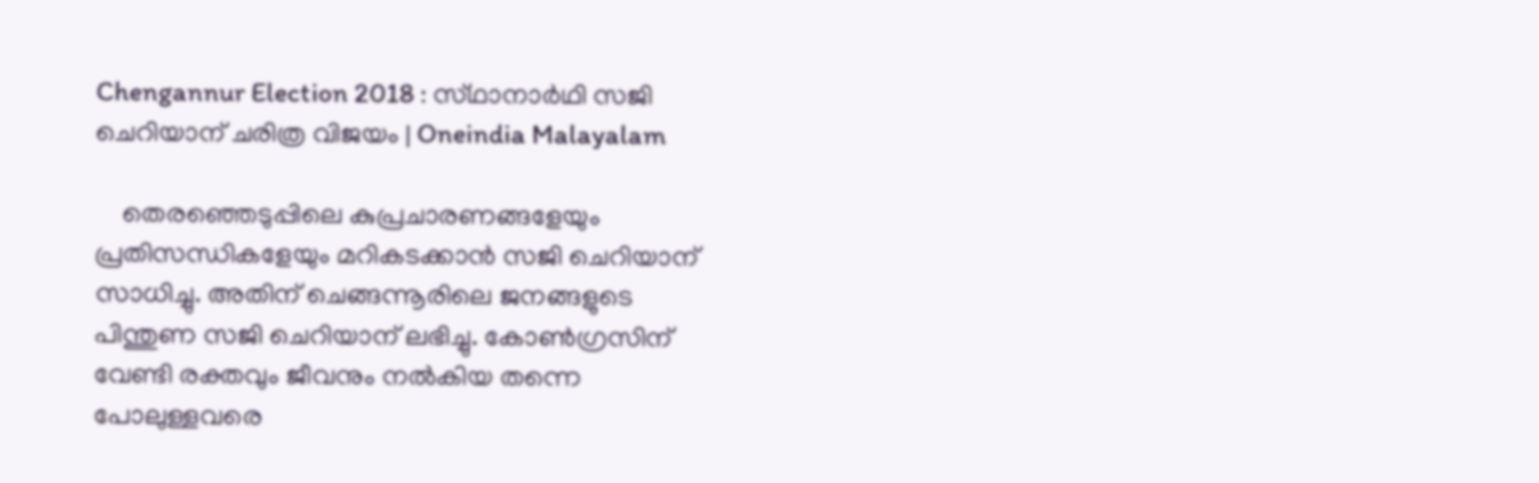Chengannur Election 2018 : സ്‌ഥാനാർഥി സജി ചെറിയാന് ചരിത്ര വിജയം | Oneindia Malayalam

    തെരഞ്ഞെടുപ്പിലെ കുപ്രചാരണങ്ങളേയും പ്രതിസന്ധികളേയും മറികടക്കാന്‍ സജി ചെറിയാന് സാധിച്ചു. അതിന് ചെങ്ങന്നൂരിലെ ജനങ്ങളുടെ പിന്തുണ സജി ചെറിയാന് ലഭിച്ചു. കോണ്‍ഗ്രസിന് വേണ്ടി രക്തവും ജീവനും നല്‍കിയ തന്നെ പോലുള്ളവരെ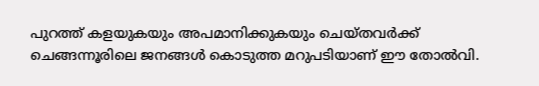പുറത്ത് കളയുകയും അപമാനിക്കുകയും ചെയ്തവര്‍ക്ക് ചെങ്ങന്നൂരിലെ ജനങ്ങള്‍ കൊടുത്ത മറുപടിയാണ് ഈ തോല്‍വി.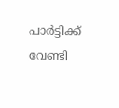പാര്‍ട്ടിക്ക് വേണ്ടി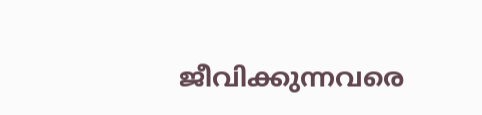ജീവിക്കുന്നവരെ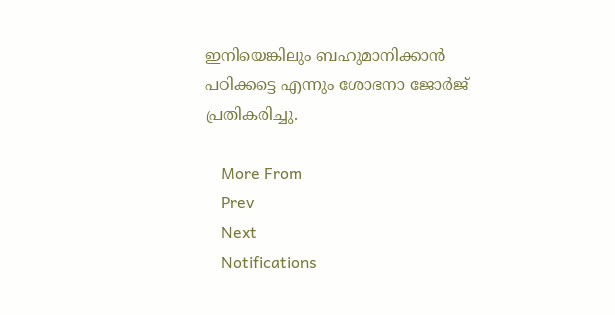ഇനിയെങ്കിലും ബഹുമാനിക്കാന്‍ പഠിക്കട്ടെ എന്നും ശോഭനാ ജോര്‍ജ് പ്രതികരിച്ചു.

    More From
    Prev
    Next
    Notifications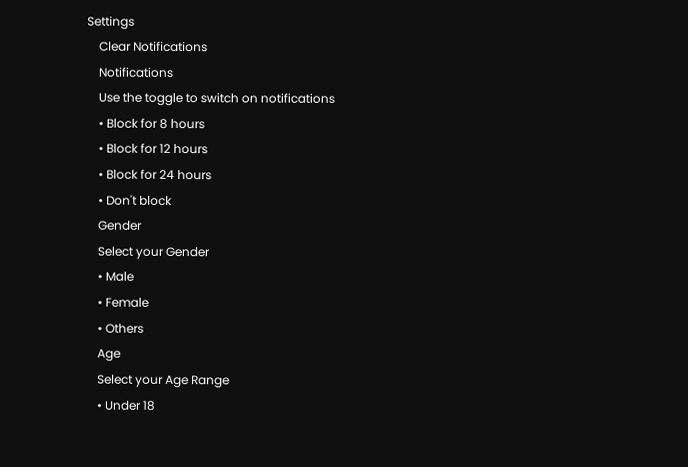Settings
    Clear Notifications
    Notifications
    Use the toggle to switch on notifications
    • Block for 8 hours
    • Block for 12 hours
    • Block for 24 hours
    • Don't block
    Gender
    Select your Gender
    • Male
    • Female
    • Others
    Age
    Select your Age Range
    • Under 18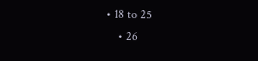• 18 to 25
    • 26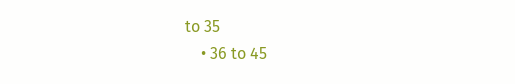to 35
    • 36 to 45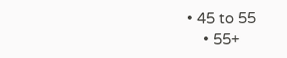• 45 to 55
    • 55+